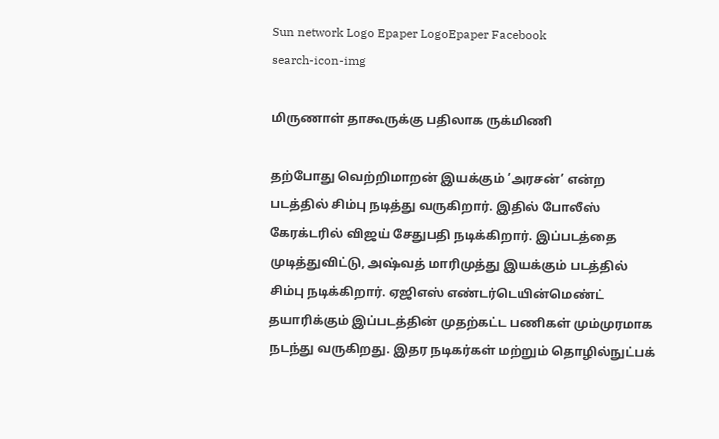Sun network Logo Epaper LogoEpaper Facebook
search-icon-img

மிருணாள் தாகூருக்கு பதிலாக ருக்மிணி

தற்போது வெற்றிமாறன் இயக்கும் ’அரசன்’ என்ற படத்தில் சிம்பு நடித்து வருகிறார். இதில் போலீஸ் கேரக்டரில் விஜய் சேதுபதி நடிக்கிறார். இப்படத்தை முடித்துவிட்டு, அஷ்வத் மாரிமுத்து இயக்கும் படத்தில் சிம்பு நடிக்கிறார். ஏஜிஎஸ் எண்டர்டெயின்மெண்ட் தயாரிக்கும் இப்படத்தின் முதற்கட்ட பணிகள் மும்முரமாக நடந்து வருகிறது. இதர நடிகர்கள் மற்றும் தொழில்நுட்பக்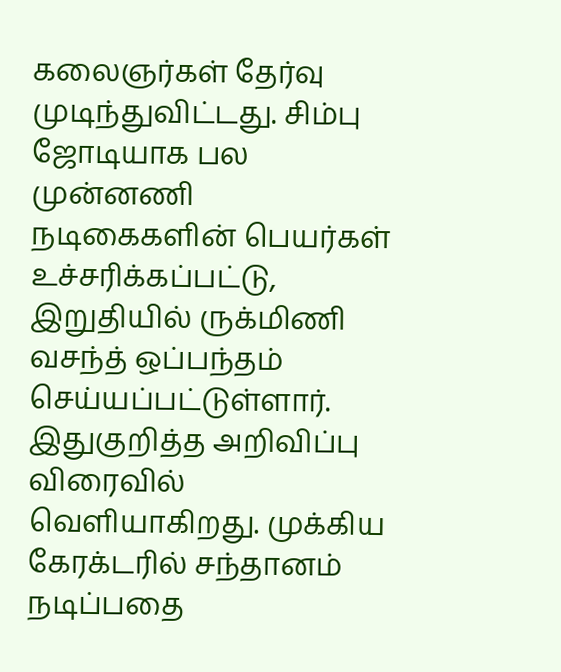கலைஞர்கள் தேர்வு முடிந்துவிட்டது. சிம்பு ஜோடியாக பல முன்னணி நடிகைகளின் பெயர்கள் உச்சரிக்கப்பட்டு, இறுதியில் ருக்மிணி வசந்த் ஒப்பந்தம் செய்யப்பட்டுள்ளார். இதுகுறித்த அறிவிப்பு விரைவில் வெளியாகிறது. முக்கிய கேரக்டரில் சந்தானம் நடிப்பதை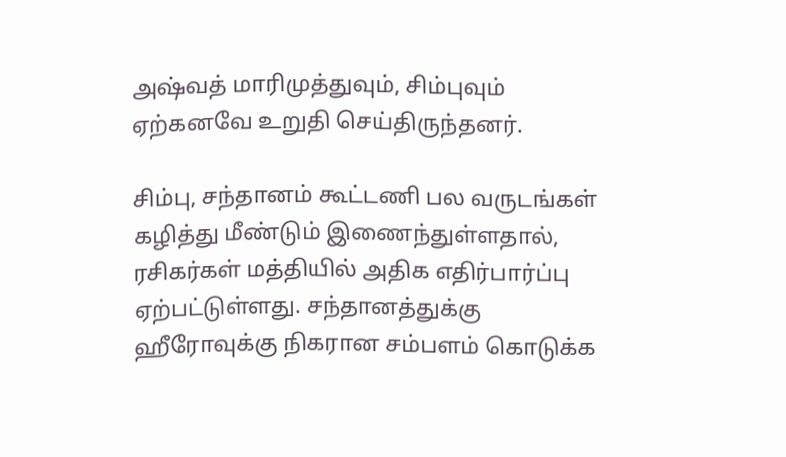அஷ்வத் மாரிமுத்துவும், சிம்புவும் ஏற்கனவே உறுதி செய்திருந்தனர்.

சிம்பு, சந்தானம் கூட்டணி பல வருடங்கள் கழித்து மீண்டும் இணைந்துள்ளதால், ரசிகர்கள் மத்தியில் அதிக எதிர்பார்ப்பு ஏற்பட்டுள்ளது. சந்தானத்துக்கு ஹீரோவுக்கு நிகரான சம்பளம் கொடுக்க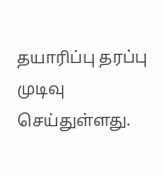தயாரிப்பு தரப்பு முடிவு செய்துள்ளது.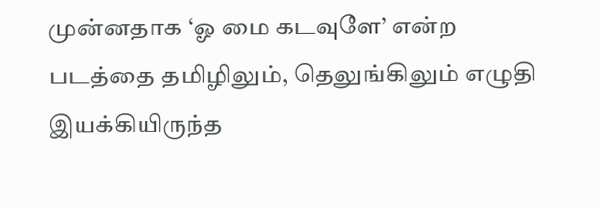முன்னதாக ‘ஓ மை கடவுளே’ என்ற படத்தை தமிழிலும், தெலுங்கிலும் எழுதி இயக்கியிருந்த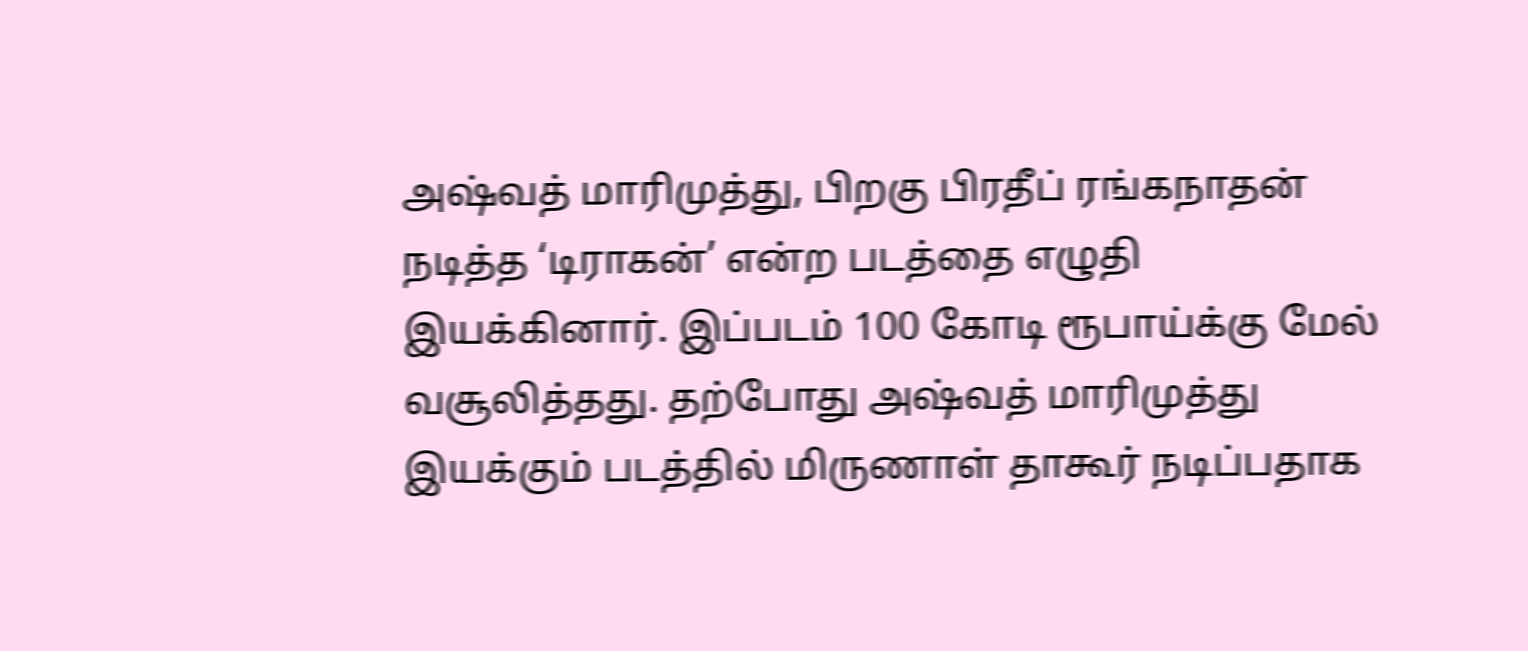அஷ்வத் மாரிமுத்து, பிறகு பிரதீப் ரங்கநாதன் நடித்த ‘டிராகன்’ என்ற படத்தை எழுதி இயக்கினார். இப்படம் 100 கோடி ரூபாய்க்கு மேல் வசூலித்தது. தற்போது அஷ்வத் மாரிமுத்து இயக்கும் படத்தில் மிருணாள் தாகூர் நடிப்பதாக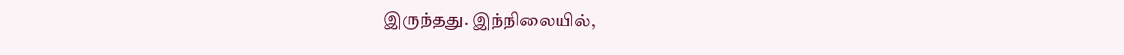இருந்தது. இந்நிலையில்,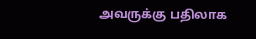அவருக்கு பதிலாக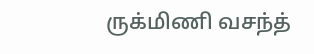ருக்மிணி வசந்த்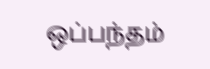ஒப்பந்தம்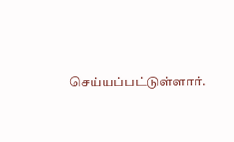செய்யப்பட்டுள்ளார்.